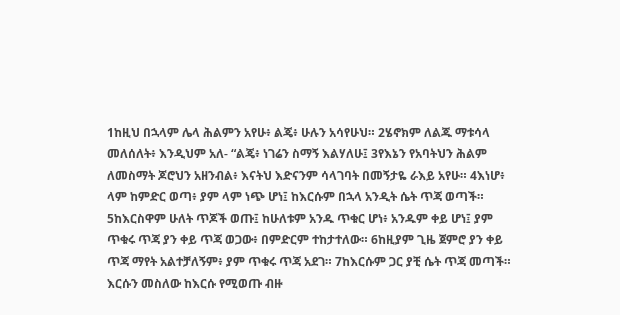1ከዚህ በኋላም ሌላ ሕልምን አየሁ፥ ልጄ፥ ሁሉን አሳየሁህ። 2ሄኖክም ለልጁ ማቱሳላ መለሰለት፥ እንዲህም አለ- “ልጄ፥ ነገሬን ስማኝ እልሃለሁ፤ 3የእኔን የአባትህን ሕልም ለመስማት ጆሮህን አዘንብል፥ እናትህ እድናንም ሳላገባት በመኝታዬ ራእይ አየሁ። 4እነሆ፥ ላም ከምድር ወጣ፥ ያም ላም ነጭ ሆነ፤ ከእርሱም በኋላ አንዲት ሴት ጥጃ ወጣች። 5ከእርስዋም ሁለት ጥጆች ወጡ፤ ከሁለቱም አንዱ ጥቁር ሆነ፥ አንዱም ቀይ ሆነ፤ ያም ጥቁሩ ጥጃ ያን ቀይ ጥጃ ወጋው፥ በምድርም ተከታተለው። 6ከዚያም ጊዜ ጀምሮ ያን ቀይ ጥጃ ማየት አልተቻለኝም፥ ያም ጥቁሩ ጥጃ አደገ። 7ከእርሱም ጋር ያቺ ሴት ጥጃ መጣች። እርሱን መስለው ከእርሱ የሚወጡ ብዙ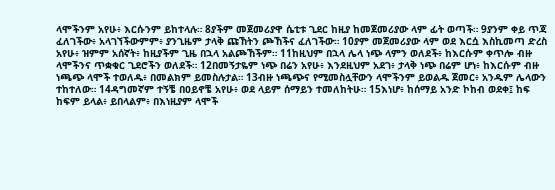ላሞችንም አየሁ፥ እርሱንም ይከተላሉ። 8ያችም መጀመሪያዋ ሴቲቱ ጊደር ከዚያ ከመጀመሪያው ላም ፊት ወጣች። 9ያንም ቀይ ጥጃ ፈለገችው፥ አላገኘችውምም፥ ያንጊዜም ታላቅ ጩኸትን ጮኸችና ፈለገችው። 10ያም መጀመሪያው ላም ወደ እርሷ እስኪመጣ ድረስ አየሁ፥ ዝምም አሰኛት፥ ከዚያችም ጊዜ በኋላ አልጮኸችም። 11ከዚህም በኋላ ሌላ ነጭ ላምን ወለደች፥ ከእርሱም ቀጥሎ ብዙ ላሞችንና ጥቋቁር ጊደሮችን ወለደች። 12በመኝታዬም ነጭ በሬን አየሁ፥ እንደዚህም አደገ፥ ታላቅ ነጭ በሬም ሆነ፥ ከእርሱም ብዙ ነጫጭ ላሞች ተወለዱ፥ በመልክም ይመስሉታል። 13ብዙ ነጫጭና የሚመስሏቸውን ላሞችንም ይወልዱ ጀመር፥ አንዱም ሌላውን ተከተለው። 14ዳግመኛም ተኝቼ በዐይኖቼ አየሁ፥ ወደ ላይም ሰማይን ተመለከትሁ። 15እነሆ፥ ከሰማይ አንድ ኮከብ ወደቀ፤ ከፍ ከፍም ይላል፥ ይበላልም፥ በእነዚያም ላሞች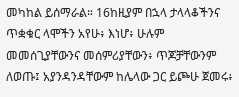መካከል ይሰማራል። 16ከዚያም በኋላ ታላላቆችንና ጥቋቁር ላሞችን አየሁ፥ እነሆ፥ ሁሉም መመሰጊያቸውንና መሰምሪያቸውን፥ ጥጆቻቸውንም ለወጡ፤ አያንዳንዳቸውም ከሌላው ጋር ይጮሁ ጀመሩ፥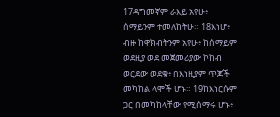17ዳግመኛም ራእይ አየሁ፥ ሰማይንም ተመለከትሁ። 18እነሆ፥ ብዙ ከዋክብትንም አየሁ፥ ከሰማይም ወደዚያ ወደ መጀመሪያው ኮከብ ወርደው ወደቁ፥ በእነዚያም ጥጆች መካከል ላሞች ሆኑ። 19ከእነርሱም ጋር በመካከላቸው የሚሰማሩ ሆኑ፥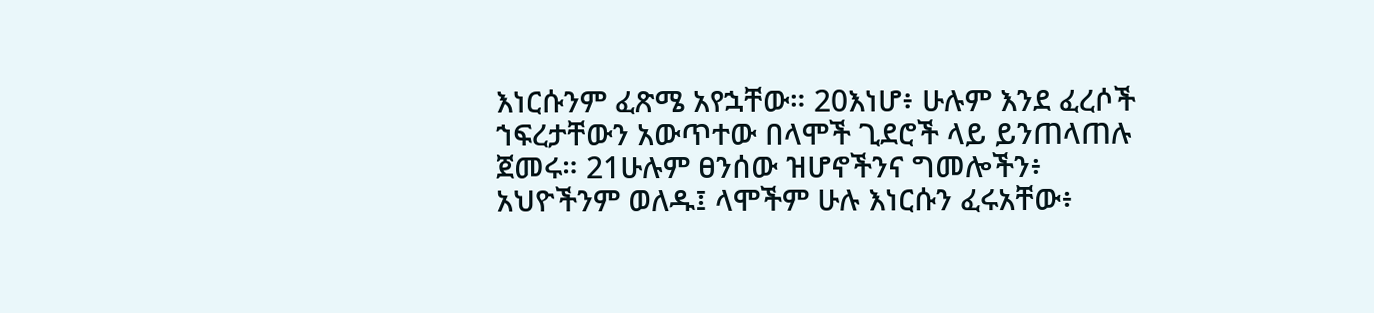እነርሱንም ፈጽሜ አየኋቸው። 20እነሆ፥ ሁሉም እንደ ፈረሶች ኀፍረታቸውን አውጥተው በላሞች ጊደሮች ላይ ይንጠላጠሉ ጀመሩ። 21ሁሉም ፀንሰው ዝሆኖችንና ግመሎችን፥ አህዮችንም ወለዱ፤ ላሞችም ሁሉ እነርሱን ፈሩአቸው፥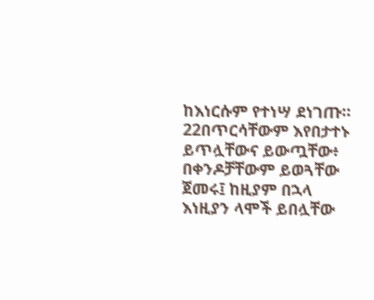ከእነርሱም የተነሣ ደነገጡ። 22በጥርሳቸውም እየበታተኑ ይጥሏቸውና ይውጧቸው፥ በቀንዶቻቸውም ይወጓቸው ጀመሩ፤ ከዚያም በኋላ እነዚያን ላሞች ይበሏቸው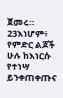ጀመሩ። 23እነሆም፥ የምድር ልጆች ሁሉ ከእነርሱ የተነሣ ይንቀጠቀጡና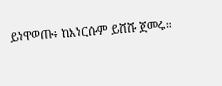ይነዋወጡ፥ ከእነርሱም ይሸሹ ጀመሩ።